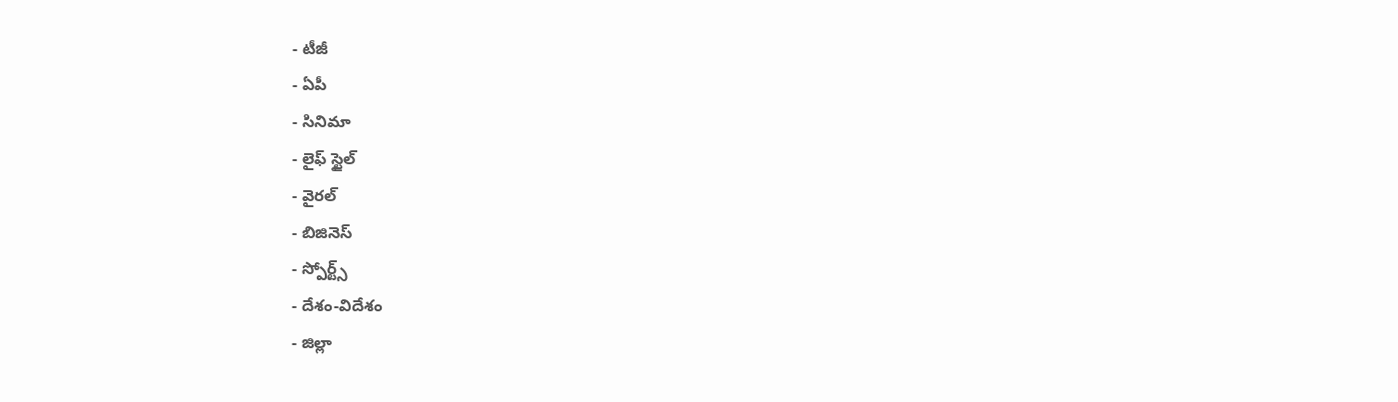- టీజీ
- ఏపీ
- సినిమా
- లైఫ్ స్టైల్
- వైరల్
- బిజినెస్
- స్పోర్ట్స్
- దేశం-విదేశం
- జిల్లా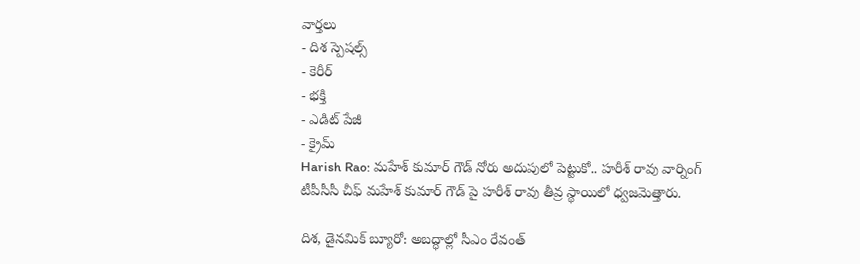వార్తలు
- దిశ స్పెషల్స్
- కెరీర్
- భక్తి
- ఎడిట్ పేజీ
- క్రైమ్
Harish Rao: మహేశ్ కుమార్ గౌడ్ నోరు అదుపులో పెట్టుకో.. హరీశ్ రావు వార్నింగ్
టీపీసీసీ చీఫ్ మహేశ్ కుమార్ గౌడ్ పై హరీశ్ రావు తీవ్ర స్థాయిలో ధ్వజమెత్తారు.

దిశ, డైనమిక్ బ్యూరో: అబద్ధాల్లో సీఎం రేవంత్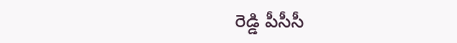రెడ్డి పీసీసీ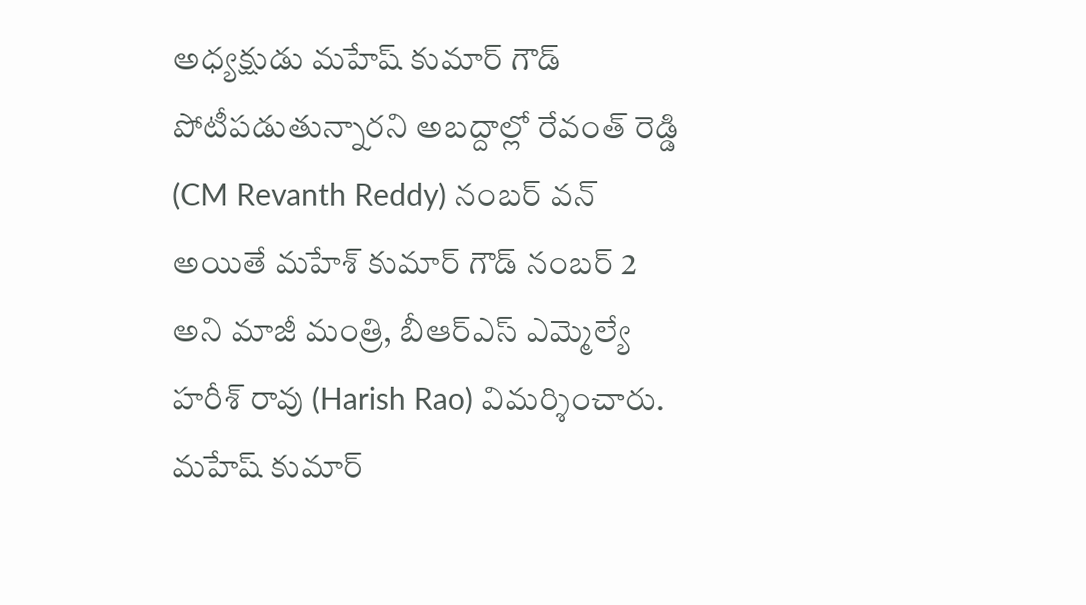అధ్యక్షుడు మహేష్ కుమార్ గౌడ్ పోటీపడుతున్నారని అబద్దాల్లో రేవంత్ రెడ్డి (CM Revanth Reddy) నంబర్ వన్ అయితే మహేశ్ కుమార్ గౌడ్ నంబర్ 2 అని మాజీ మంత్రి, బీఆర్ఎస్ ఎమ్మెల్యే హరీశ్ రావు (Harish Rao) విమర్శించారు. మహేష్ కుమార్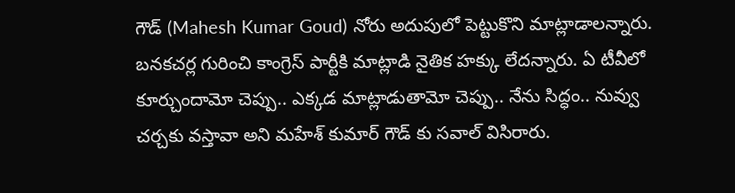గౌడ్ (Mahesh Kumar Goud) నోరు అదుపులో పెట్టుకొని మాట్లాడాలన్నారు. బనకచర్ల గురించి కాంగ్రెస్ పార్టీకి మాట్లాడి నైతిక హక్కు లేదన్నారు. ఏ టీవీలో కూర్చుందామో చెప్పు.. ఎక్కడ మాట్లాడుతామో చెప్పు.. నేను సిద్ధం.. నువ్వు చర్చకు వస్తావా అని మహేశ్ కుమార్ గౌడ్ కు సవాల్ విసిరారు.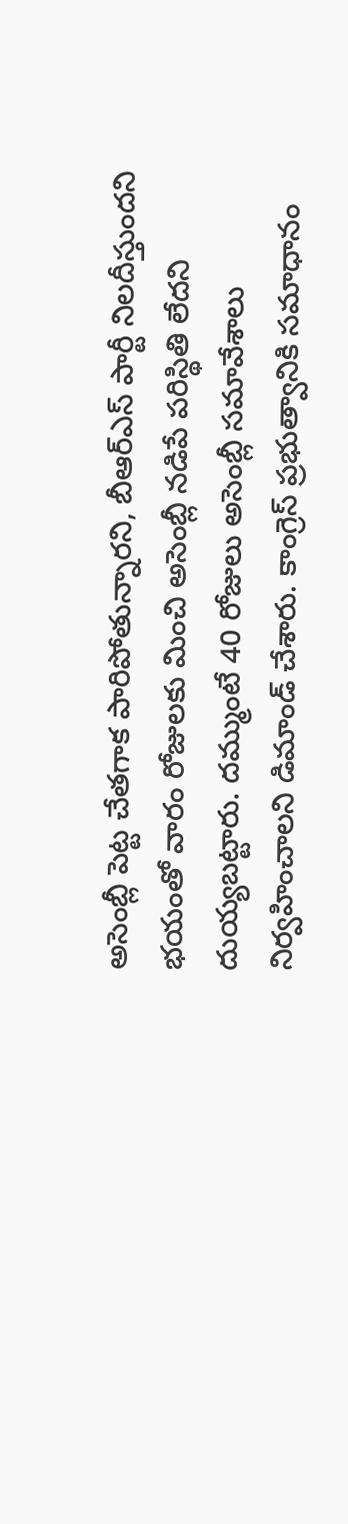అసెంబ్లీ పెట్ట చేతగాక పారిపోతున్నారని, బీఆర్ఎస్ పార్టీ నిలదీస్తుందని భయంతో వారం రోజులకు మించి అసెంబ్లీ నడిపే పరిస్థితి లేదని దుయ్యబట్టారు. దమ్ముంటే 40 రోజులు అసెంబ్లీ సమావేశాలు నిర్వహించాలని డిమాండ్ చేశారు. కాంగ్రెస్ ప్రభుత్వానికి సమాధానం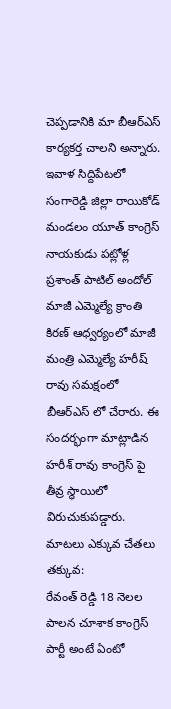చెప్పడానికి మా బీఆర్ఎస్ కార్యకర్త చాలని అన్నారు. ఇవాళ సిద్దిపేటలో సంగారెడ్డి జిల్లా రాయికోడ్ మండలం యూత్ కాంగ్రెస్ నాయకుడు పట్లోళ్ల ప్రశాంత్ పాటిల్ అందోల్ మాజీ ఎమ్మెల్యే క్రాంతి కిరణ్ ఆధ్వర్యంలో మాజీ మంత్రి ఎమ్మెల్యే హరీష్ రావు సమక్షంలో బీఆర్ఎస్ లో చేరారు. ఈ సందర్భంగా మాట్లాడిన హరీశ్ రావు కాంగ్రెస్ పై తీవ్ర స్థాయిలో విరుచుకుపడ్డారు.
మాటలు ఎక్కువ చేతలు తక్కువ:
రేవంత్ రెడ్డి 18 నెలల పాలన చూశాక కాంగ్రెస్ పార్టీ అంటే ఏంటో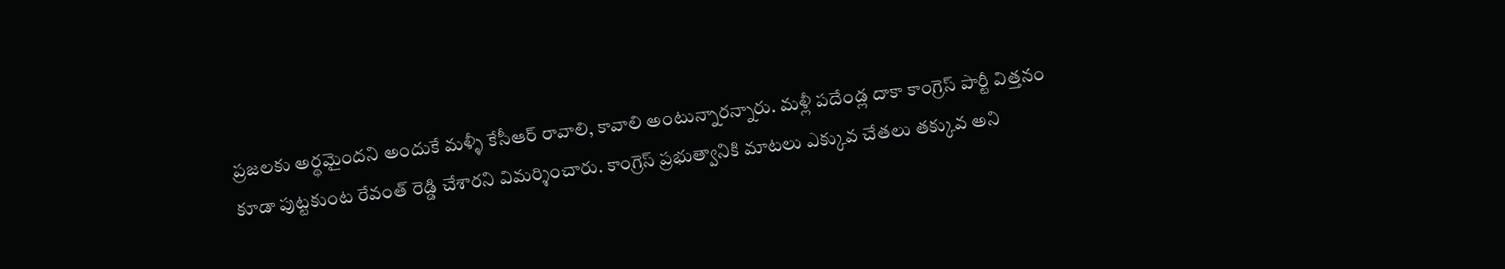ప్రజలకు అర్థమైందని అందుకే మళ్ళీ కేసీఆర్ రావాలి, కావాలి అంటున్నారన్నారు. మళ్లీ పదేండ్ల దాకా కాంగ్రెస్ పార్టీ విత్తనం కూడా పుట్టకుంట రేవంత్ రెడ్డి చేశారని విమర్శించారు. కాంగ్రెస్ ప్రభుత్వానికి మాటలు ఎక్కువ చేతలు తక్కువ అని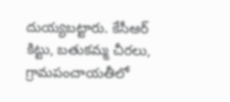దుయ్యబట్టారు. కేసీఆర్ కిట్టు, బతుకమ్మ చీరలు, గ్రామపంచాయతీలో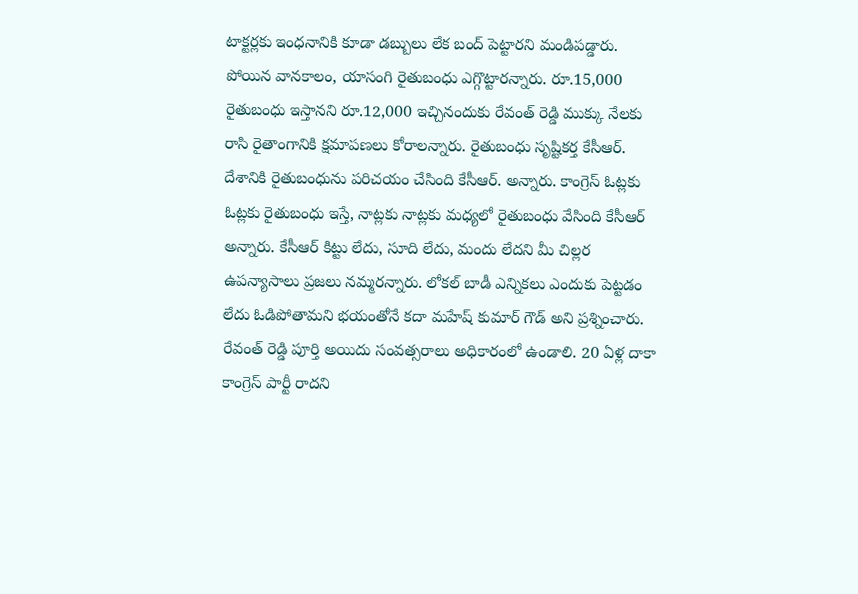టాక్టర్లకు ఇంధనానికి కూడా డబ్బులు లేక బంద్ పెట్టారని మండిపడ్డారు. పోయిన వానకాలం, యాసంగి రైతుబంధు ఎగ్గొట్టారన్నారు. రూ.15,000 రైతుబంధు ఇస్తానని రూ.12,000 ఇచ్చినందుకు రేవంత్ రెడ్డి ముక్కు నేలకు రాసి రైతాంగానికి క్షమాపణలు కోరాలన్నారు. రైతుబంధు సృష్టికర్త కేసీఆర్. దేశానికి రైతుబంధును పరిచయం చేసింది కేసీఆర్. అన్నారు. కాంగ్రెస్ ఓట్లకు ఓట్లకు రైతుబంధు ఇస్తే, నాట్లకు నాట్లకు మధ్యలో రైతుబంధు వేసింది కేసీఆర్ అన్నారు. కేసీఆర్ కిట్టు లేదు, సూది లేదు, మందు లేదని మీ చిల్లర ఉపన్యాసాలు ప్రజలు నమ్మరన్నారు. లోకల్ బాడీ ఎన్నికలు ఎందుకు పెట్టడం లేదు ఓడిపోతామని భయంతోనే కదా మహేష్ కుమార్ గౌడ్ అని ప్రశ్నించారు. రేవంత్ రెడ్డి పూర్తి అయిదు సంవత్సరాలు అధికారంలో ఉండాలి. 20 ఏళ్ల దాకా కాంగ్రెస్ పార్టీ రాదని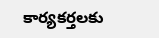కార్యకర్తలకు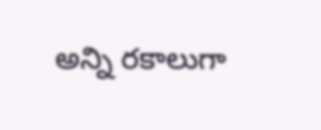అన్ని రకాలుగా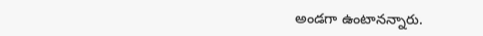అండగా ఉంటానన్నారు.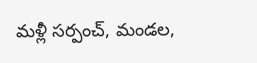మళ్లీ సర్పంచ్, మండల,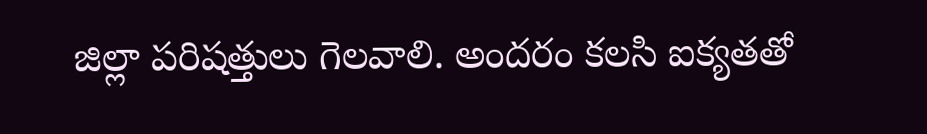జిల్లా పరిషత్తులు గెలవాలి. అందరం కలసి ఐక్యతతో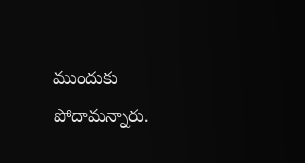ముందుకు పోదామన్నారు.